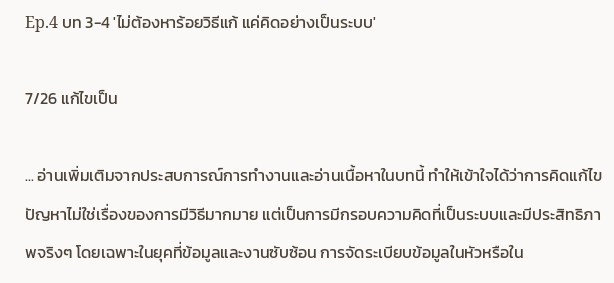Ep.4 บท 3-4 'ไม่ต้องหาร้อยวิธีแก้ แค่คิดอย่างเป็นระบบ'

7/26 แก้ไขเป็น

... อ่านเพิ่มเติมจากประสบการณ์การทำงานและอ่านเนื้อหาในบทนี้ ทำให้เข้าใจได้ว่าการคิดแก้ไขปัญหาไม่ใช่เรื่องของการมีวิธีมากมาย แต่เป็นการมีกรอบความคิดที่เป็นระบบและมีประสิทธิภาพจริงๆ โดยเฉพาะในยุคที่ข้อมูลและงานซับซ้อน การจัดระเบียบข้อมูลในหัวหรือใน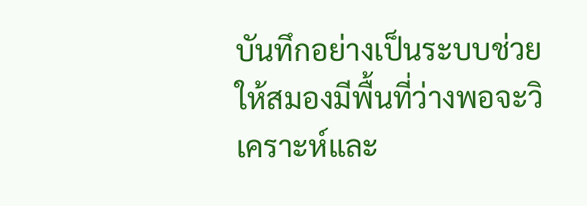บันทึกอย่างเป็นระบบช่วยให้สมองมีพื้นที่ว่างพอจะวิเคราะห์และ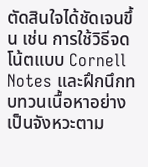ตัดสินใจได้ชัดเจนขึ้น เช่น การใช้วิธีจดโน้ตแบบ Cornell Notes และฝึกนึกทบทวนเนื้อหาอย่างเป็นจังหวะตาม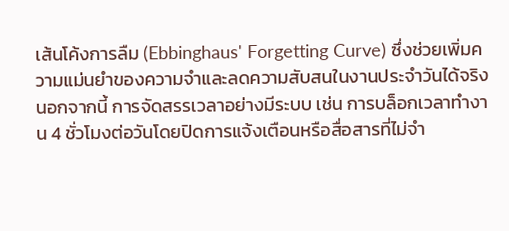เส้นโค้งการลืม (Ebbinghaus' Forgetting Curve) ซึ่งช่วยเพิ่มความแม่นยำของความจำและลดความสับสนในงานประจำวันได้จริง นอกจากนี้ การจัดสรรเวลาอย่างมีระบบ เช่น การบล็อกเวลาทำงาน 4 ชั่วโมงต่อวันโดยปิดการแจ้งเตือนหรือสื่อสารที่ไม่จำ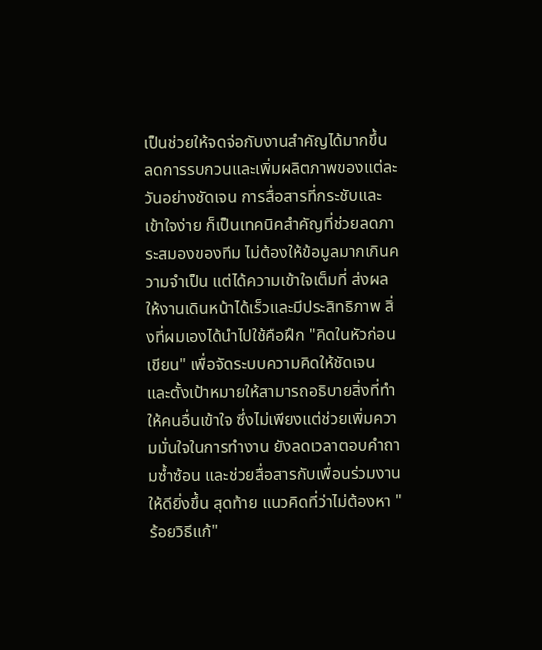เป็นช่วยให้จดจ่อกับงานสำคัญได้มากขึ้น ลดการรบกวนและเพิ่มผลิตภาพของแต่ละวันอย่างชัดเจน การสื่อสารที่กระชับและเข้าใจง่าย ก็เป็นเทคนิคสำคัญที่ช่วยลดภาระสมองของทีม ไม่ต้องให้ข้อมูลมากเกินความจำเป็น แต่ได้ความเข้าใจเต็มที่ ส่งผลให้งานเดินหน้าได้เร็วและมีประสิทธิภาพ สิ่งที่ผมเองได้นำไปใช้คือฝึก "คิดในหัวก่อนเขียน" เพื่อจัดระบบความคิดให้ชัดเจน และตั้งเป้าหมายให้สามารถอธิบายสิ่งที่ทำให้คนอื่นเข้าใจ ซึ่งไม่เพียงแต่ช่วยเพิ่มความมั่นใจในการทำงาน ยังลดเวลาตอบคำถามซ้ำซ้อน และช่วยสื่อสารกับเพื่อนร่วมงานให้ดียิ่งขึ้น สุดท้าย แนวคิดที่ว่าไม่ต้องหา "ร้อยวิธีแก้"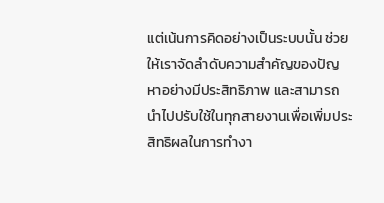แต่เน้นการคิดอย่างเป็นระบบนั้น ช่วยให้เราจัดลำดับความสำคัญของปัญหาอย่างมีประสิทธิภาพ และสามารถนำไปปรับใช้ในทุกสายงานเพื่อเพิ่มประสิทธิผลในการทำงา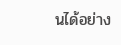นได้อย่าง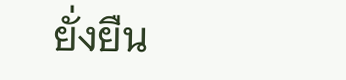ยั่งยืน